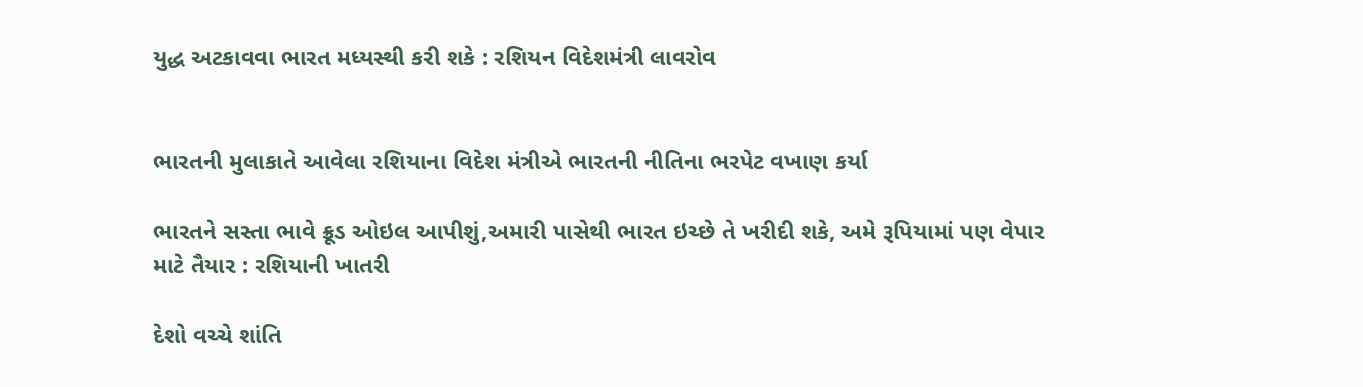યુદ્ધ અટકાવવા ભારત મધ્યસ્થી કરી શકે : રશિયન વિદેશમંત્રી લાવરોવ


ભારતની મુલાકાતે આવેલા રશિયાના વિદેશ મંત્રીએ ભારતની નીતિના ભરપેટ વખાણ કર્યા

ભારતને સસ્તા ભાવે ક્રૂડ ઓઇલ આપીશું,અમારી પાસેથી ભારત ઇચ્છે તે ખરીદી શકે, અમે રૂપિયામાં પણ વેપાર માટે તૈયાર : રશિયાની ખાતરી

દેશો વચ્ચે શાંતિ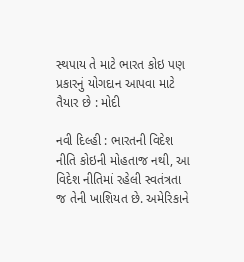સ્થપાય તે માટે ભારત કોઇ પણ પ્રકારનું યોગદાન આપવા માટે તૈયાર છે : મોદી

નવી દિલ્હી : ભારતની વિદેશ નીતિ કોઇની મોહતાજ નથી, આ વિદેશ નીતિમાં રહેલી સ્વતંત્રતા જ તેની ખાશિયત છે. અમેરિકાને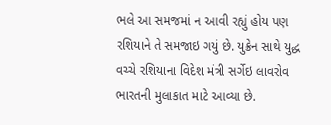ભલે આ સમજમાં ન આવી રહ્યું હોય પણ રશિયાને તે સમજાઇ ગયું છે. યુક્રેન સાથે યુદ્ધ વચ્ચે રશિયાના વિદેશ મંત્રી સર્ગેઇ લાવરોવ ભારતની મુલાકાત માટે આવ્યા છે.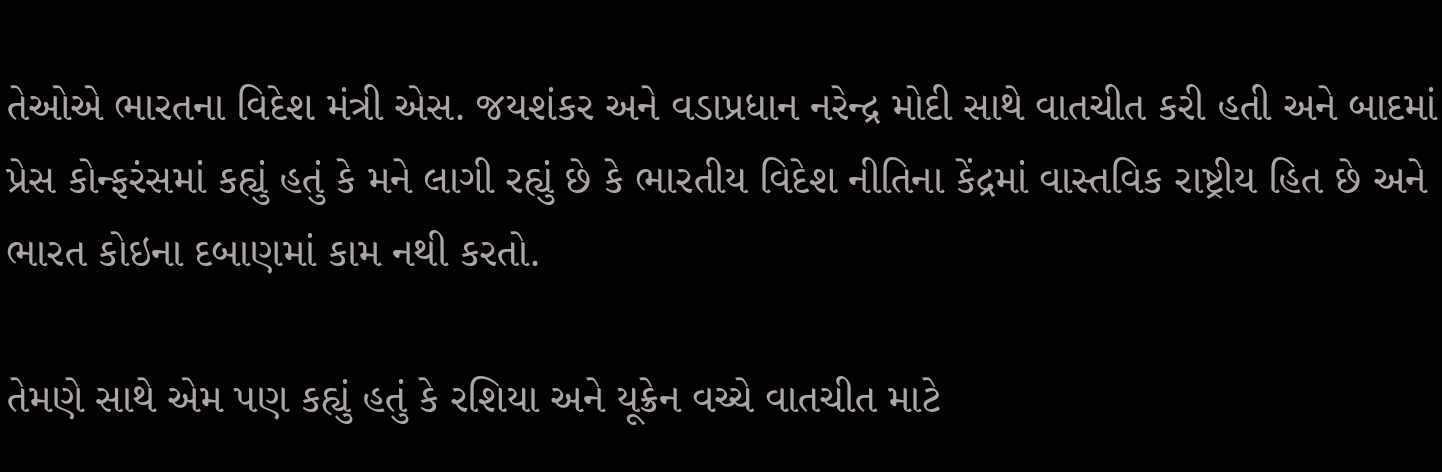તેઓએ ભારતના વિદેશ મંત્રી એસ. જયશંકર અને વડાપ્રધાન નરેન્દ્ર મોદી સાથે વાતચીત કરી હતી અને બાદમાં પ્રેસ કોન્ફરંસમાં કહ્યું હતું કે મને લાગી રહ્યું છે કે ભારતીય વિદેશ નીતિના કેંદ્રમાં વાસ્તવિક રાષ્ટ્રીય હિત છે અને ભારત કોઇના દબાણમાં કામ નથી કરતો.

તેમણે સાથે એમ પણ કહ્યું હતું કે રશિયા અને યૂક્રેન વચ્ચે વાતચીત માટે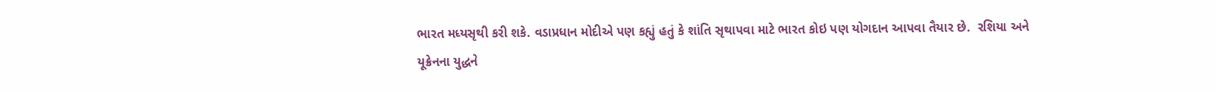ભારત મધ્યસૃથી કરી શકે. વડાપ્રધાન મોદીએ પણ કહ્યું હતું કે શાંતિ સૃથાપવા માટે ભારત કોઇ પણ યોગદાન આપવા તૈયાર છે.  રશિયા અને યૂક્રેનના યુદ્ધને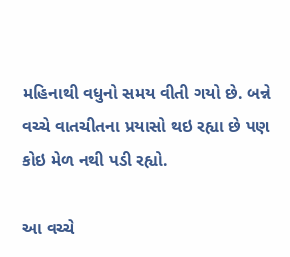મહિનાથી વધુનો સમય વીતી ગયો છે. બન્ને વચ્ચે વાતચીતના પ્રયાસો થઇ રહ્યા છે પણ કોઇ મેળ નથી પડી રહ્યો.

આ વચ્ચે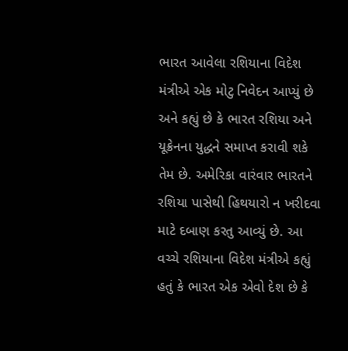ભારત આવેલા રશિયાના વિદેશ મંત્રીએ એક મોટુ નિવેદન આપ્યું છે અને કહ્યું છે કે ભારત રશિયા અને યૂક્રેનના યુદ્ધને સમાપ્ત કરાવી શકે તેમ છે. અમેરિકા વારંવાર ભારતને રશિયા પાસેથી હિથયારો ન ખરીદવા માટે દબાણ કરતુ આવ્યું છે. આ વચ્ચે રશિયાના વિદેશ મંત્રીએ કહ્યું હતું કે ભારત એક એવો દેશ છે કે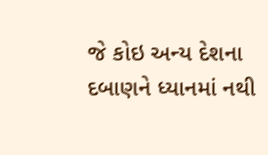જે કોઇ અન્ય દેશના દબાણને ધ્યાનમાં નથી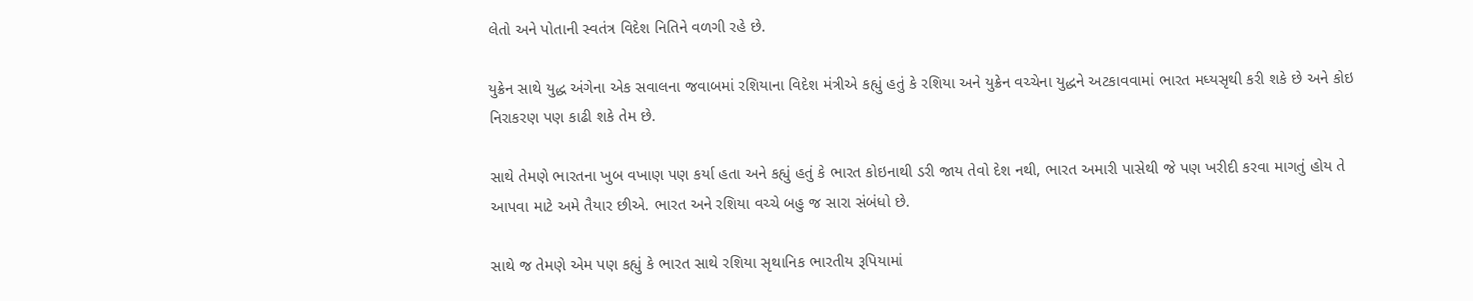લેતો અને પોતાની સ્વતંત્ર વિદેશ નિતિને વળગી રહે છે.

યુક્રેન સાથે યુદ્ધ અંગેના એક સવાલના જવાબમાં રશિયાના વિદેશ મંત્રીએ કહ્યું હતું કે રશિયા અને યુક્રેન વચ્ચેના યુદ્ધને અટકાવવામાં ભારત મધ્યસૃથી કરી શકે છે અને કોઇ નિરાકરણ પણ કાઢી શકે તેમ છે.

સાથે તેમણે ભારતના ખુબ વખાણ પણ કર્યા હતા અને કહ્યું હતું કે ભારત કોઇનાથી ડરી જાય તેવો દેશ નથી, ભારત અમારી પાસેથી જે પણ ખરીદી કરવા માગતું હોય તે આપવા માટે અમે તૈયાર છીએ. ભારત અને રશિયા વચ્ચે બહુ જ સારા સંબંધો છે.

સાથે જ તેમણે એમ પણ કહ્યું કે ભારત સાથે રશિયા સૃથાનિક ભારતીય રૂપિયામાં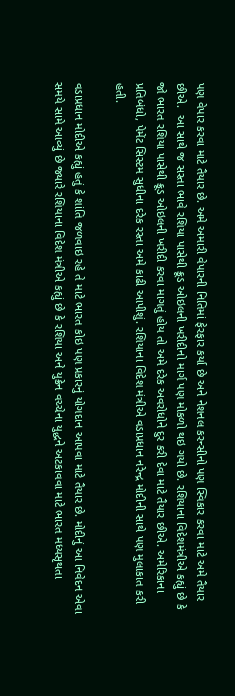પણ વેપાર કરવા માટે તૈયાર છે. અમે અમારી વેપારની નિતિમાં ફેરફાર કર્યા છે અને નેશનલ કરન્સીનો પણ સ્વિકાર કરવા માટે અમે તૈયાર છીએ.  આ સાથે જ સસ્તા ભાવે રશિયા પાસેથી ક્રૂડ ઓઇલની ખરીદીનો માર્ગ પણ મોકળો થઇ ગયો છે. રશિયાના વિદેશમંત્રીએ કહ્યું છે કે જો ભારત રશિયા પાસેથી ક્રૂડ ઓઇલની ખરીદી કરવા માગતું હોય તો અમે દરેક અવરોધોને દુર કરી દેવા માટે તૈયાર છીએ. અમેરિકાના પ્રતિબંધો, પેમેંટ સિસ્ટમ સુધીના દરેક રસ્તા અમે કાઢી આપીશું. રશિયાના વિદેશ મંત્રીએ વડાપ્રધાન નરેન્દ્ર મોદીની સાથે પણ મુલાકાત કરી હતી.

વડાપ્રધાન મોદીએ કહ્યું હતું કે શાંતિ જળવાઇ રહે તે માટે ભારત કોઇ પણ પ્રકારનું યોગદાન આપવા માટે તૈયાર છે. મોદીનું આ નિવેદન એવા સમયે સામે આવ્યું છે જ્યારે રશિયાના વિદેશ મંત્રીએ કહ્યું છે કે રશિયા અને યુક્રેન વચ્ચેના યુદ્ધને અટકાવવા માટે ભારત મધ્યસૃથતા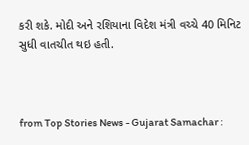કરી શકે. મોદી અને રશિયાના વિદેશ મંત્રી વચ્ચે 40 મિનિટ સુધી વાતચીત થઇ હતી.



from Top Stories News - Gujarat Samachar :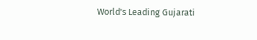World's Leading Gujarati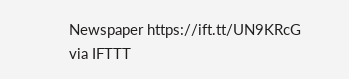Newspaper https://ift.tt/UN9KRcG
via IFTTT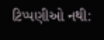ટિપ્પણીઓ નથી: